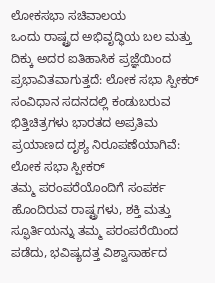ಲೋಕಸಭಾ ಸಚಿವಾಲಯ
ಒಂದು ರಾಷ್ಟ್ರದ ಅಭಿವೃದ್ಧಿಯ ಬಲ ಮತ್ತು ದಿಕ್ಕು ಅದರ ಐತಿಹಾಸಿಕ ಪ್ರಜ್ಞೆಯಿಂದ ಪ್ರಭಾವಿತವಾಗುತ್ತದೆ: ಲೋಕ ಸಭಾ ಸ್ಪೀಕರ್
ಸಂವಿಧಾನ ಸದನದಲ್ಲಿ ಕಂಡುಬರುವ ಭಿತ್ತಿಚಿತ್ರಗಳು ಭಾರತದ ಅಪ್ರತಿಮ ಪ್ರಯಾಣದ ದೃಶ್ಯ ನಿರೂಪಣೆಯಾಗಿವೆ: ಲೋಕ ಸಭಾ ಸ್ಪೀಕರ್
ತಮ್ಮ ಪರಂಪರೆಯೊಂದಿಗೆ ಸಂಪರ್ಕ ಹೊಂದಿರುವ ರಾಷ್ಟ್ರಗಳು, ಶಕ್ತಿ ಮತ್ತು ಸ್ಫೂರ್ತಿಯನ್ನು ತಮ್ಮ ಪರಂಪರೆಯಿಂದ ಪಡೆದು, ಭವಿಷ್ಯದತ್ತ ವಿಶ್ವಾಸಾರ್ಹದ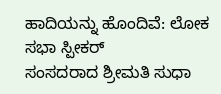ಹಾದಿಯನ್ನು ಹೊಂದಿವೆ: ಲೋಕ ಸಭಾ ಸ್ಪೀಕರ್
ಸಂಸದರಾದ ಶ್ರೀಮತಿ ಸುಧಾ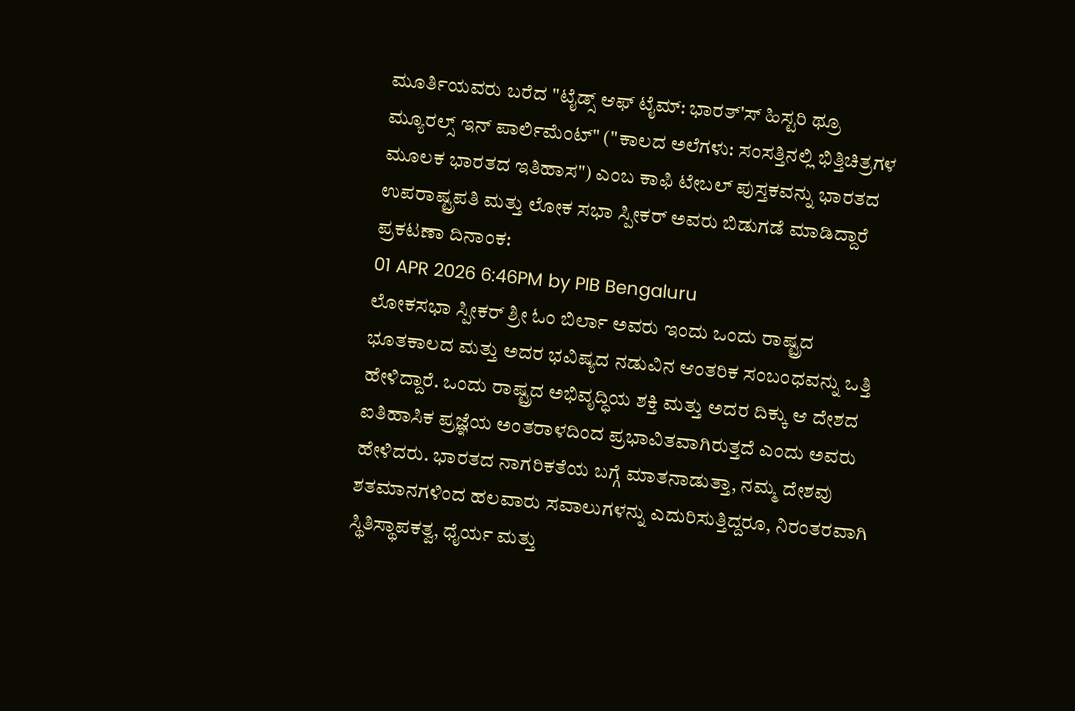ಮೂರ್ತಿಯವರು ಬರೆದ "ಟೈಡ್ಸ್ ಆಫ್ ಟೈಮ್: ಭಾರತ್'ಸ್ ಹಿಸ್ಟರಿ ಥ್ರೂ ಮ್ಯೂರಲ್ಸ್ ಇನ್ ಪಾರ್ಲಿಮೆಂಟ್" ("ಕಾಲದ ಅಲೆಗಳು: ಸಂಸತ್ತಿನಲ್ಲಿ ಭಿತ್ತಿಚಿತ್ರಗಳ ಮೂಲಕ ಭಾರತದ ಇತಿಹಾಸ") ಎಂಬ ಕಾಫಿ ಟೇಬಲ್ ಪುಸ್ತಕವನ್ನು ಭಾರತದ ಉಪರಾಷ್ಟ್ರಪತಿ ಮತ್ತು ಲೋಕ ಸಭಾ ಸ್ಪೀಕರ್ ಅವರು ಬಿಡುಗಡೆ ಮಾಡಿದ್ದಾರೆ
ಪ್ರಕಟಣಾ ದಿನಾಂಕ:
01 APR 2026 6:46PM by PIB Bengaluru
ಲೋಕಸಭಾ ಸ್ಪೀಕರ್ ಶ್ರೀ ಓಂ ಬಿರ್ಲಾ ಅವರು ಇಂದು ಒಂದು ರಾಷ್ಟ್ರದ ಭೂತಕಾಲದ ಮತ್ತು ಅದರ ಭವಿಷ್ಯದ ನಡುವಿನ ಆಂತರಿಕ ಸಂಬಂಧವನ್ನು ಒತ್ತಿ ಹೇಳಿದ್ದಾರೆ. ಒಂದು ರಾಷ್ಟ್ರದ ಅಭಿವೃದ್ಧಿಯ ಶಕ್ತಿ ಮತ್ತು ಅದರ ದಿಕ್ಕು ಆ ದೇಶದ ಐತಿಹಾಸಿಕ ಪ್ರಜ್ಞೆಯ ಅಂತರಾಳದಿಂದ ಪ್ರಭಾವಿತವಾಗಿರುತ್ತದೆ ಎಂದು ಅವರು ಹೇಳಿದರು. ಭಾರತದ ನಾಗರಿಕತೆಯ ಬಗ್ಗೆ ಮಾತನಾಡುತ್ತಾ, ನಮ್ಮ ದೇಶವು ಶತಮಾನಗಳಿಂದ ಹಲವಾರು ಸವಾಲುಗಳನ್ನು ಎದುರಿಸುತ್ತಿದ್ದರೂ, ನಿರಂತರವಾಗಿ ಸ್ಥಿತಿಸ್ಥಾಪಕತ್ವ, ಧೈರ್ಯ ಮತ್ತು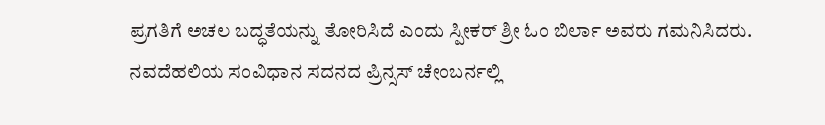ಪ್ರಗತಿಗೆ ಅಚಲ ಬದ್ಧತೆಯನ್ನು ತೋರಿಸಿದೆ ಎಂದು ಸ್ಪೀಕರ್ ಶ್ರೀ ಓಂ ಬಿರ್ಲಾ ಅವರು ಗಮನಿಸಿದರು.
ನವದೆಹಲಿಯ ಸಂವಿಧಾನ ಸದನದ ಪ್ರಿನ್ಸಸ್ ಚೇಂಬರ್ನಲ್ಲಿ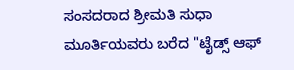ಸಂಸದರಾದ ಶ್ರೀಮತಿ ಸುಧಾ ಮೂರ್ತಿಯವರು ಬರೆದ "ಟೈಡ್ಸ್ ಆಫ್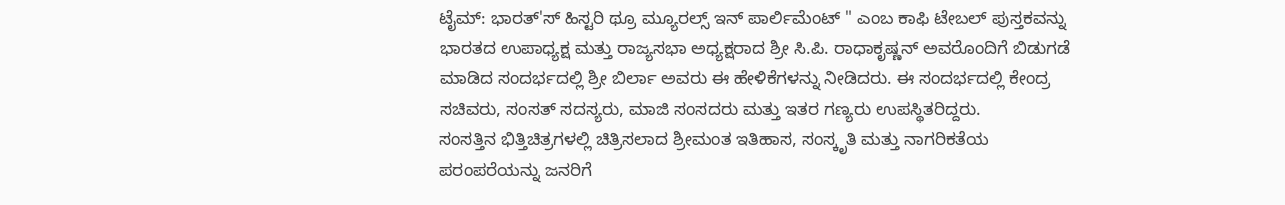ಟೈಮ್: ಭಾರತ್'ಸ್ ಹಿಸ್ಟರಿ ಥ್ರೂ ಮ್ಯೂರಲ್ಸ್ ಇನ್ ಪಾರ್ಲಿಮೆಂಟ್ " ಎಂಬ ಕಾಫಿ ಟೇಬಲ್ ಪುಸ್ತಕವನ್ನು ಭಾರತದ ಉಪಾಧ್ಯಕ್ಷ ಮತ್ತು ರಾಜ್ಯಸಭಾ ಅಧ್ಯಕ್ಷರಾದ ಶ್ರೀ ಸಿ.ಪಿ. ರಾಧಾಕೃಷ್ಣನ್ ಅವರೊಂದಿಗೆ ಬಿಡುಗಡೆ ಮಾಡಿದ ಸಂದರ್ಭದಲ್ಲಿ ಶ್ರೀ ಬಿರ್ಲಾ ಅವರು ಈ ಹೇಳಿಕೆಗಳನ್ನು ನೀಡಿದರು. ಈ ಸಂದರ್ಭದಲ್ಲಿ ಕೇಂದ್ರ ಸಚಿವರು, ಸಂಸತ್ ಸದಸ್ಯರು, ಮಾಜಿ ಸಂಸದರು ಮತ್ತು ಇತರ ಗಣ್ಯರು ಉಪಸ್ಥಿತರಿದ್ದರು.
ಸಂಸತ್ತಿನ ಭಿತ್ತಿಚಿತ್ರಗಳಲ್ಲಿ ಚಿತ್ರಿಸಲಾದ ಶ್ರೀಮಂತ ಇತಿಹಾಸ, ಸಂಸ್ಕೃತಿ ಮತ್ತು ನಾಗರಿಕತೆಯ ಪರಂಪರೆಯನ್ನು ಜನರಿಗೆ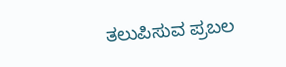ತಲುಪಿಸುವ ಪ್ರಬಲ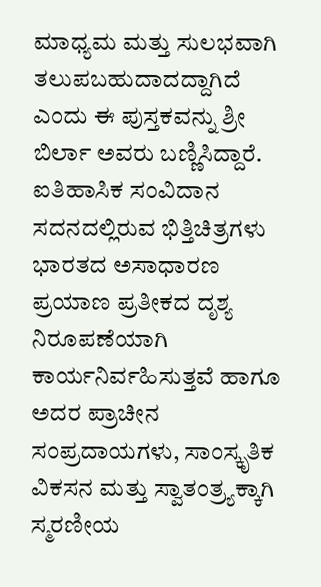ಮಾಧ್ಯಮ ಮತ್ತು ಸುಲಭವಾಗಿ ತಲುಪಬಹುದಾದದ್ದಾಗಿದೆ ಎಂದು ಈ ಪುಸ್ತಕವನ್ನು ಶ್ರೀ ಬಿರ್ಲಾ ಅವರು ಬಣ್ಣಿಸಿದ್ದಾರೆ. ಐತಿಹಾಸಿಕ ಸಂವಿದಾನ ಸದನದಲ್ಲಿರುವ ಭಿತ್ತಿಚಿತ್ರಗಳು ಭಾರತದ ಅಸಾಧಾರಣ ಪ್ರಯಾಣ ಪ್ರತೀಕದ ದೃಶ್ಯ ನಿರೂಪಣೆಯಾಗಿ ಕಾರ್ಯನಿರ್ವಹಿಸುತ್ತವೆ ಹಾಗೂ ಅದರ ಪ್ರಾಚೀನ ಸಂಪ್ರದಾಯಗಳು, ಸಾಂಸ್ಕೃತಿಕ ವಿಕಸನ ಮತ್ತು ಸ್ವಾತಂತ್ರ್ಯಕ್ಕಾಗಿ ಸ್ಮರಣೀಯ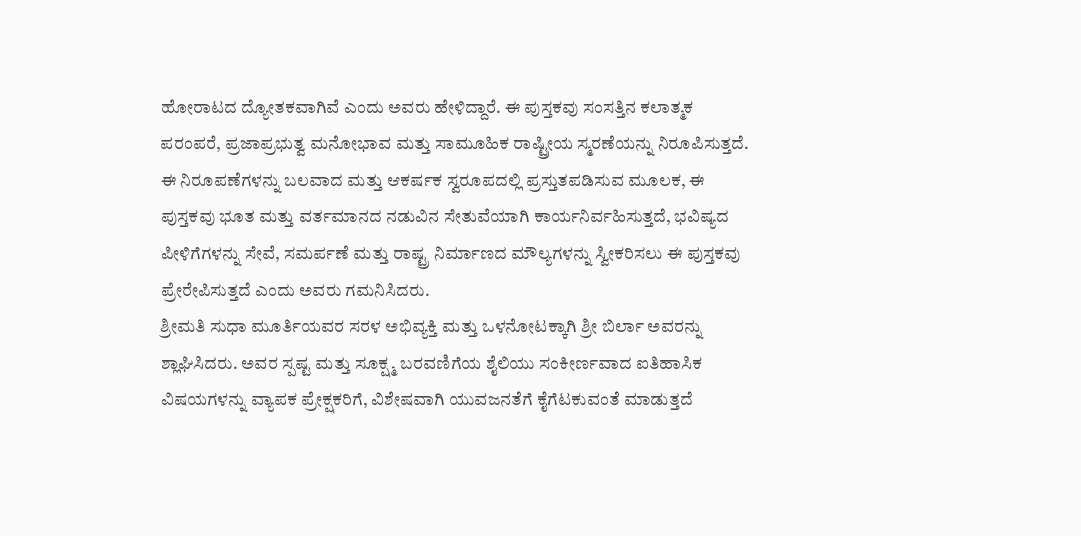ಹೋರಾಟದ ದ್ಯೋತಕವಾಗಿವೆ ಎಂದು ಅವರು ಹೇಳಿದ್ದಾರೆ. ಈ ಪುಸ್ತಕವು ಸಂಸತ್ತಿನ ಕಲಾತ್ಮಕ ಪರಂಪರೆ, ಪ್ರಜಾಪ್ರಭುತ್ವ ಮನೋಭಾವ ಮತ್ತು ಸಾಮೂಹಿಕ ರಾಷ್ಟ್ರೀಯ ಸ್ಮರಣೆಯನ್ನು ನಿರೂಪಿಸುತ್ತದೆ. ಈ ನಿರೂಪಣೆಗಳನ್ನು ಬಲವಾದ ಮತ್ತು ಆಕರ್ಷಕ ಸ್ವರೂಪದಲ್ಲಿ ಪ್ರಸ್ತುತಪಡಿಸುವ ಮೂಲಕ, ಈ ಪುಸ್ತಕವು ಭೂತ ಮತ್ತು ವರ್ತಮಾನದ ನಡುವಿನ ಸೇತುವೆಯಾಗಿ ಕಾರ್ಯನಿರ್ವಹಿಸುತ್ತದೆ, ಭವಿಷ್ಯದ ಪೀಳಿಗೆಗಳನ್ನು ಸೇವೆ, ಸಮರ್ಪಣೆ ಮತ್ತು ರಾಷ್ಟ್ರ ನಿರ್ಮಾಣದ ಮೌಲ್ಯಗಳನ್ನು ಸ್ವೀಕರಿಸಲು ಈ ಪುಸ್ತಕವು ಪ್ರೇರೇಪಿಸುತ್ತದೆ ಎಂದು ಅವರು ಗಮನಿಸಿದರು.
ಶ್ರೀಮತಿ ಸುಧಾ ಮೂರ್ತಿಯವರ ಸರಳ ಅಭಿವ್ಯಕ್ತಿ ಮತ್ತು ಒಳನೋಟಕ್ಕಾಗಿ ಶ್ರೀ ಬಿರ್ಲಾ ಅವರನ್ನು ಶ್ಲಾಘಿಸಿದರು. ಅವರ ಸ್ಪಷ್ಟ ಮತ್ತು ಸೂಕ್ಷ್ಮ ಬರವಣಿಗೆಯ ಶೈಲಿಯು ಸಂಕೀರ್ಣವಾದ ಐತಿಹಾಸಿಕ ವಿಷಯಗಳನ್ನು ವ್ಯಾಪಕ ಪ್ರೇಕ್ಷಕರಿಗೆ, ವಿಶೇಷವಾಗಿ ಯುವಜನತೆಗೆ ಕೈಗೆಟಕುವಂತೆ ಮಾಡುತ್ತದೆ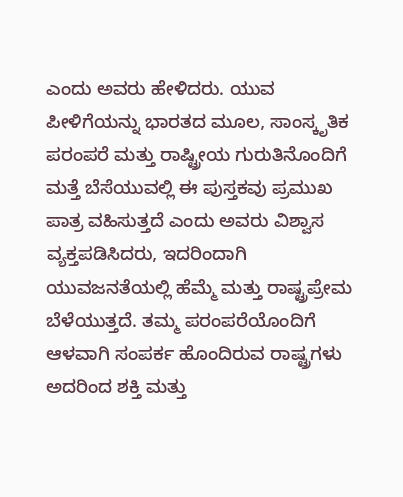ಎಂದು ಅವರು ಹೇಳಿದರು. ಯುವ ಪೀಳಿಗೆಯನ್ನು ಭಾರತದ ಮೂಲ, ಸಾಂಸ್ಕೃತಿಕ ಪರಂಪರೆ ಮತ್ತು ರಾಷ್ಟ್ರೀಯ ಗುರುತಿನೊಂದಿಗೆ ಮತ್ತೆ ಬೆಸೆಯುವಲ್ಲಿ ಈ ಪುಸ್ತಕವು ಪ್ರಮುಖ ಪಾತ್ರ ವಹಿಸುತ್ತದೆ ಎಂದು ಅವರು ವಿಶ್ವಾಸ ವ್ಯಕ್ತಪಡಿಸಿದರು, ಇದರಿಂದಾಗಿ ಯುವಜನತೆಯಲ್ಲಿ ಹೆಮ್ಮೆ ಮತ್ತು ರಾಷ್ಟ್ರಪ್ರೇಮ ಬೆಳೆಯುತ್ತದೆ. ತಮ್ಮ ಪರಂಪರೆಯೊಂದಿಗೆ ಆಳವಾಗಿ ಸಂಪರ್ಕ ಹೊಂದಿರುವ ರಾಷ್ಟ್ರಗಳು ಅದರಿಂದ ಶಕ್ತಿ ಮತ್ತು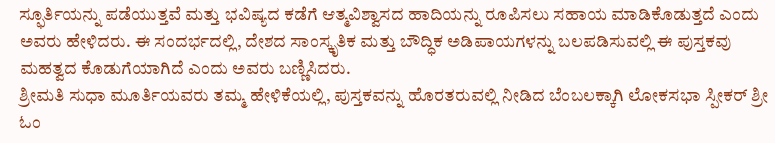ಸ್ಫೂರ್ತಿಯನ್ನು ಪಡೆಯುತ್ತವೆ ಮತ್ತು ಭವಿಷ್ಯದ ಕಡೆಗೆ ಆತ್ಮವಿಶ್ವಾಸದ ಹಾದಿಯನ್ನು ರೂಪಿಸಲು ಸಹಾಯ ಮಾಡಿಕೊಡುತ್ತದೆ ಎಂದು ಅವರು ಹೇಳಿದರು. ಈ ಸಂದರ್ಭದಲ್ಲಿ, ದೇಶದ ಸಾಂಸ್ಕೃತಿಕ ಮತ್ತು ಬೌದ್ಧಿಕ ಅಡಿಪಾಯಗಳನ್ನು ಬಲಪಡಿಸುವಲ್ಲಿ ಈ ಪುಸ್ತಕವು ಮಹತ್ವದ ಕೊಡುಗೆಯಾಗಿದೆ ಎಂದು ಅವರು ಬಣ್ಣಿಸಿದರು.
ಶ್ರೀಮತಿ ಸುಧಾ ಮೂರ್ತಿಯವರು ತಮ್ಮ ಹೇಳಿಕೆಯಲ್ಲಿ, ಪುಸ್ತಕವನ್ನು ಹೊರತರುವಲ್ಲಿ ನೀಡಿದ ಬೆಂಬಲಕ್ಕಾಗಿ ಲೋಕಸಭಾ ಸ್ಪೀಕರ್ ಶ್ರೀ ಓಂ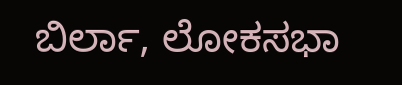ಬಿರ್ಲಾ, ಲೋಕಸಭಾ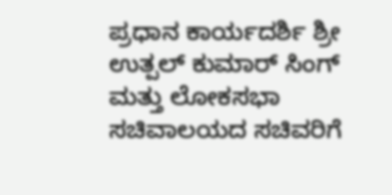ಪ್ರಧಾನ ಕಾರ್ಯದರ್ಶಿ ಶ್ರೀ ಉತ್ಪಲ್ ಕುಮಾರ್ ಸಿಂಗ್ ಮತ್ತು ಲೋಕಸಭಾ ಸಚಿವಾಲಯದ ಸಚಿವರಿಗೆ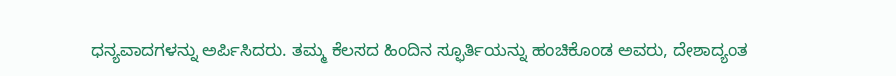ಧನ್ಯವಾದಗಳನ್ನು ಅರ್ಪಿಸಿದರು. ತಮ್ಮ ಕೆಲಸದ ಹಿಂದಿನ ಸ್ಫೂರ್ತಿಯನ್ನು ಹಂಚಿಕೊಂಡ ಅವರು, ದೇಶಾದ್ಯಂತ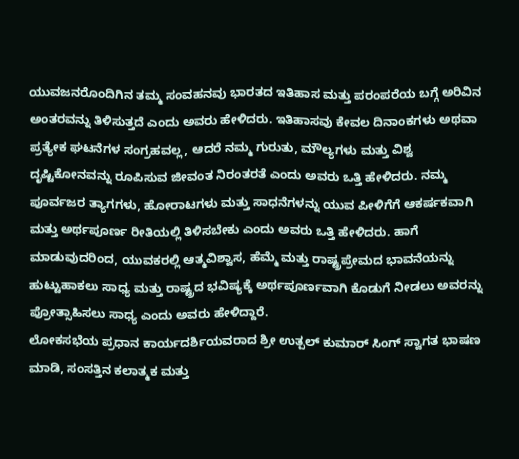ಯುವಜನರೊಂದಿಗಿನ ತಮ್ಮ ಸಂವಹನವು ಭಾರತದ ಇತಿಹಾಸ ಮತ್ತು ಪರಂಪರೆಯ ಬಗ್ಗೆ ಅರಿವಿನ ಅಂತರವನ್ನು ತಿಳಿಸುತ್ತದೆ ಎಂದು ಅವರು ಹೇಳಿದರು. ಇತಿಹಾಸವು ಕೇವಲ ದಿನಾಂಕಗಳು ಅಥವಾ ಪ್ರತ್ಯೇಕ ಘಟನೆಗಳ ಸಂಗ್ರಹವಲ್ಲ, ಆದರೆ ನಮ್ಮ ಗುರುತು, ಮೌಲ್ಯಗಳು ಮತ್ತು ವಿಶ್ವ ದೃಷ್ಟಿಕೋನವನ್ನು ರೂಪಿಸುವ ಜೀವಂತ ನಿರಂತರತೆ ಎಂದು ಅವರು ಒತ್ತಿ ಹೇಳಿದರು. ನಮ್ಮ ಪೂರ್ವಜರ ತ್ಯಾಗಗಳು, ಹೋರಾಟಗಳು ಮತ್ತು ಸಾಧನೆಗಳನ್ನು ಯುವ ಪೀಳಿಗೆಗೆ ಆಕರ್ಷಕವಾಗಿ ಮತ್ತು ಅರ್ಥಪೂರ್ಣ ರೀತಿಯಲ್ಲಿ ತಿಳಿಸಬೇಕು ಎಂದು ಅವರು ಒತ್ತಿ ಹೇಳಿದರು. ಹಾಗೆ ಮಾಡುವುದರಿಂದ, ಯುವಕರಲ್ಲಿ ಆತ್ಮವಿಶ್ವಾಸ, ಹೆಮ್ಮೆ ಮತ್ತು ರಾಷ್ಟ್ರಪ್ರೇಮದ ಭಾವನೆಯನ್ನು ಹುಟ್ಟುಹಾಕಲು ಸಾಧ್ಯ ಮತ್ತು ರಾಷ್ಟ್ರದ ಭವಿಷ್ಯಕ್ಕೆ ಅರ್ಥಪೂರ್ಣವಾಗಿ ಕೊಡುಗೆ ನೀಡಲು ಅವರನ್ನು ಪ್ರೋತ್ಸಾಹಿಸಲು ಸಾಧ್ಯ ಎಂದು ಅವರು ಹೇಳಿದ್ದಾರೆ.
ಲೋಕಸಭೆಯ ಪ್ರಧಾನ ಕಾರ್ಯದರ್ಶಿಯವರಾದ ಶ್ರೀ ಉತ್ಪಲ್ ಕುಮಾರ್ ಸಿಂಗ್ ಸ್ವಾಗತ ಭಾಷಣ ಮಾಡಿ, ಸಂಸತ್ತಿನ ಕಲಾತ್ಮಕ ಮತ್ತು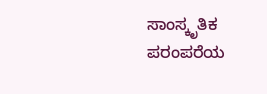ಸಾಂಸ್ಕೃತಿಕ ಪರಂಪರೆಯ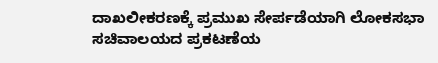ದಾಖಲೀಕರಣಕ್ಕೆ ಪ್ರಮುಖ ಸೇರ್ಪಡೆಯಾಗಿ ಲೋಕಸಭಾ ಸಚಿವಾಲಯದ ಪ್ರಕಟಣೆಯ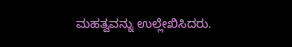ಮಹತ್ವವನ್ನು ಉಲ್ಲೇಖಿಸಿದರು.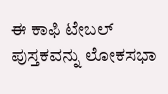ಈ ಕಾಫಿ ಟೇಬಲ್ ಪುಸ್ತಕವನ್ನು ಲೋಕಸಭಾ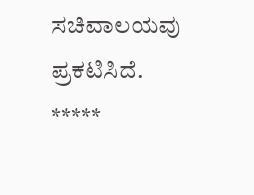ಸಚಿವಾಲಯವು ಪ್ರಕಟಿಸಿದೆ.
*****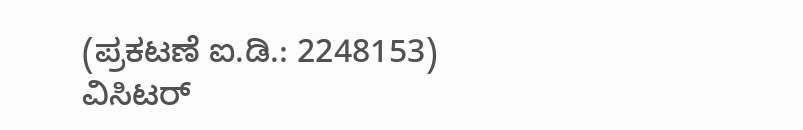(ಪ್ರಕಟಣೆ ಐ.ಡಿ.: 2248153)
ವಿಸಿಟರ್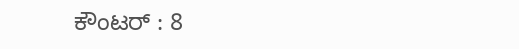ಕೌಂಟರ್ : 8